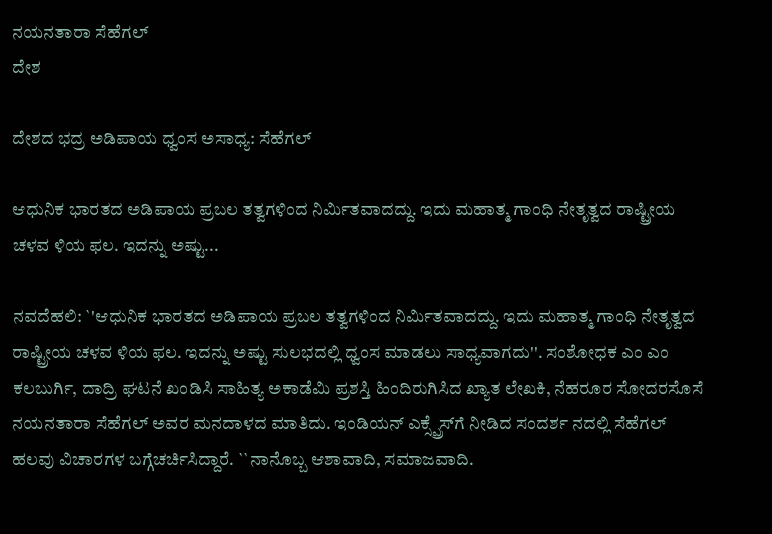ನಯನತಾರಾ ಸೆಹೆಗಲ್
ದೇಶ

ದೇಶದ ಭದ್ರ ಅಡಿಪಾಯ ಧ್ವಂಸ ಅಸಾಧ್ಯ: ಸೆಹೆಗಲ್

ಆಧುನಿಕ ಭಾರತದ ಅಡಿಪಾಯ ಪ್ರಬಲ ತತ್ವಗಳಿಂದ ನಿರ್ಮಿತವಾದದ್ದು. ಇದು ಮಹಾತ್ಮ ಗಾಂಧಿ ನೇತೃತ್ವದ ರಾಷ್ಟ್ರೀಯ ಚಳವ ಳಿಯ ಫಲ. ಇದನ್ನು ಅಷ್ಟು...

ನವದೆಹಲಿ: `'ಆಧುನಿಕ ಭಾರತದ ಅಡಿಪಾಯ ಪ್ರಬಲ ತತ್ವಗಳಿಂದ ನಿರ್ಮಿತವಾದದ್ದು. ಇದು ಮಹಾತ್ಮ ಗಾಂಧಿ ನೇತೃತ್ವದ ರಾಷ್ಟ್ರೀಯ ಚಳವ ಳಿಯ ಫಲ. ಇದನ್ನು ಅಷ್ಟು ಸುಲಭದಲ್ಲಿ ಧ್ವಂಸ ಮಾಡಲು ಸಾಧ್ಯವಾಗದು''. ಸಂಶೋಧಕ ಎಂ ಎಂ ಕಲಬುರ್ಗಿ, ದಾದ್ರಿ ಘಟನೆ ಖಂಡಿಸಿ ಸಾಹಿತ್ಯ ಅಕಾಡೆಮಿ ಪ್ರಶಸ್ತಿ ಹಿಂದಿರುಗಿಸಿದ ಖ್ಯಾತ ಲೇಖಕಿ, ನೆಹರೂರ ಸೋದರಸೊಸೆ ನಯನತಾರಾ ಸೆಹೆಗಲ್ ಅವರ ಮನದಾಳದ ಮಾತಿದು. ಇಂಡಿಯನ್ ಎಕ್ಸ್ಪ್ರೆಸ್‍ಗೆ ನೀಡಿದ ಸಂದರ್ಶ ನದಲ್ಲಿ ಸೆಹೆಗಲ್ ಹಲವು ವಿಚಾರಗಳ ಬಗ್ಗೆಚರ್ಚಿಸಿದ್ದಾರೆ. ``ನಾನೊಬ್ಬ ಆಶಾವಾದಿ, ಸಮಾಜವಾದಿ.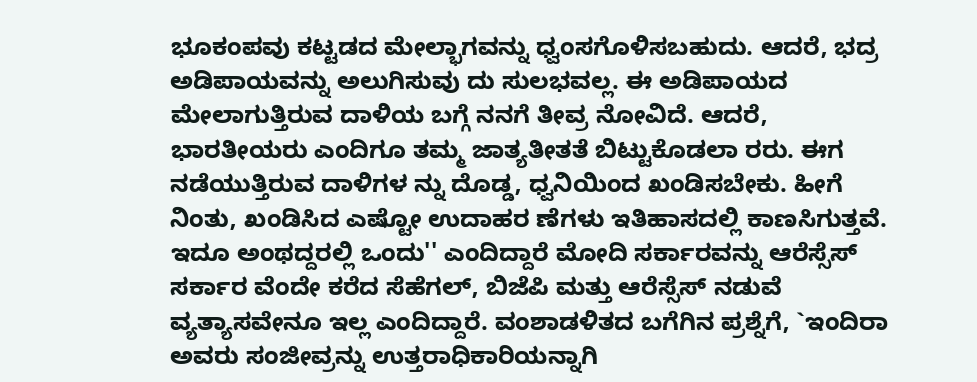ಭೂಕಂಪವು ಕಟ್ಟಡದ ಮೇಲ್ಭಾಗವನ್ನು ಧ್ವಂಸಗೊಳಿಸಬಹುದು. ಆದರೆ, ಭದ್ರ ಅಡಿಪಾಯವನ್ನು ಅಲುಗಿಸುವು ದು ಸುಲಭವಲ್ಲ. ಈ ಅಡಿಪಾಯದ ಮೇಲಾಗುತ್ತಿರುವ ದಾಳಿಯ ಬಗ್ಗೆ ನನಗೆ ತೀವ್ರ ನೋವಿದೆ. ಆದರೆ, ಭಾರತೀಯರು ಎಂದಿಗೂ ತಮ್ಮ ಜಾತ್ಯತೀತತೆ ಬಿಟ್ಟುಕೊಡಲಾ ರರು. ಈಗ ನಡೆಯುತ್ತಿರುವ ದಾಳಿಗಳ ನ್ನು ದೊಡ್ಡ, ಧ್ವನಿಯಿಂದ ಖಂಡಿಸಬೇಕು. ಹೀಗೆ ನಿಂತು, ಖಂಡಿಸಿದ ಎಷ್ಟೋ ಉದಾಹರ ಣೆಗಳು ಇತಿಹಾಸದಲ್ಲಿ ಕಾಣಸಿಗುತ್ತವೆ. ಇದೂ ಅಂಥದ್ದರಲ್ಲಿ ಒಂದು'' ಎಂದಿದ್ದಾರೆ ಮೋದಿ ಸರ್ಕಾರವನ್ನು ಆರೆಸ್ಸೆಸ್ ಸರ್ಕಾರ ವೆಂದೇ ಕರೆದ ಸೆಹೆಗಲ್, ಬಿಜೆಪಿ ಮತ್ತು ಆರೆಸ್ಸೆಸ್ ನಡುವೆ ವ್ಯತ್ಯಾಸವೇನೂ ಇಲ್ಲ ಎಂದಿದ್ದಾರೆ. ವಂಶಾಡಳಿತದ ಬಗೆಗಿನ ಪ್ರಶ್ನೆಗೆ, `ಇಂದಿರಾ ಅವರು ಸಂಜೀವ್ರನ್ನು ಉತ್ತರಾಧಿಕಾರಿಯನ್ನಾಗಿ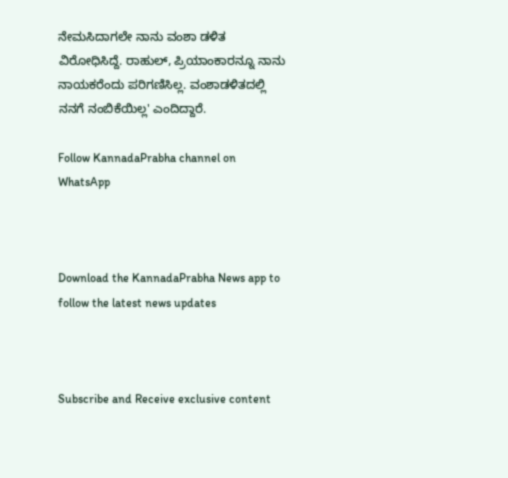ನೇಮಸಿದಾಗಲೇ ನಾನು ವಂಶಾ ಡಳಿತ ವಿರೋಧಿಸಿದ್ದೆ. ರಾಹುಲ್, ಪ್ರಿಯಾಂಕಾರನ್ನೂ ನಾನು ನಾಯಕರೆಂದು ಪರಿಗಣಿಸಿಲ್ಲ. ವಂಶಾಡಳಿತದಲ್ಲಿ ನನಗೆ ನಂಬಿಕೆಯಿಲ್ಲ' ಎಂದಿದ್ದಾರೆ.

Follow KannadaPrabha channel on WhatsApp



Download the KannadaPrabha News app to follow the latest news updates



Subscribe and Receive exclusive content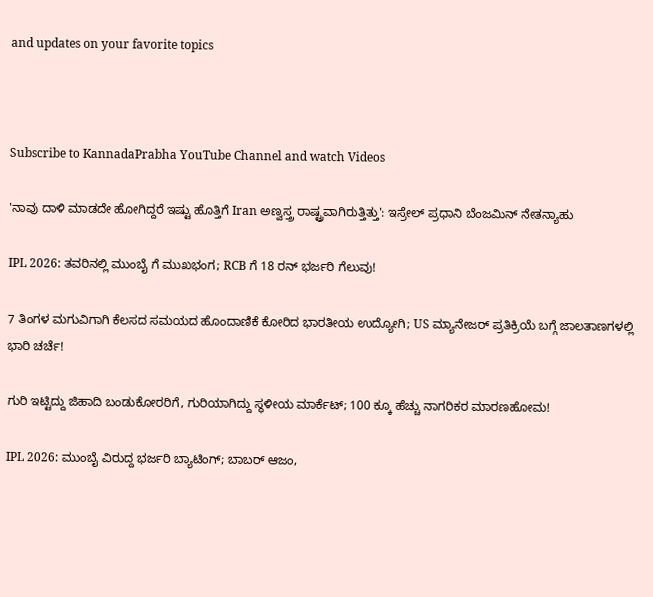and updates on your favorite topics



Subscribe to KannadaPrabha YouTube Channel and watch Videos

'ನಾವು ದಾಳಿ ಮಾಡದೇ ಹೋಗಿದ್ದರೆ ಇಷ್ಟು ಹೊತ್ತಿಗೆ Iran ಅಣ್ವಸ್ತ್ರ ರಾಷ್ಟ್ರವಾಗಿರುತ್ತಿತ್ತು': ಇಸ್ರೇಲ್ ಪ್ರಧಾನಿ ಬೆಂಜಮಿನ್ ನೇತನ್ಯಾಹು

IPL 2026: ತವರಿನಲ್ಲಿ ಮುಂಬೈ ಗೆ ಮುಖಭಂಗ; RCB ಗೆ 18 ರನ್ ಭರ್ಜರಿ ಗೆಲುವು!

7 ತಿಂಗಳ ಮಗುವಿಗಾಗಿ ಕೆಲಸದ ಸಮಯದ ಹೊಂದಾಣಿಕೆ ಕೋರಿದ ಭಾರತೀಯ ಉದ್ಯೋಗಿ; US ಮ್ಯಾನೇಜರ್ ಪ್ರತಿಕ್ರಿಯೆ ಬಗ್ಗೆ ಜಾಲತಾಣಗಳಲ್ಲಿ ಭಾರಿ ಚರ್ಚೆ!

ಗುರಿ ಇಟ್ಟಿದ್ದು ಜಿಹಾದಿ ಬಂಡುಕೋರರಿಗೆ, ಗುರಿಯಾಗಿದ್ದು ಸ್ಥಳೀಯ ಮಾರ್ಕೆಟ್; 100 ಕ್ಕೂ ಹೆಚ್ಚು ನಾಗರಿಕರ ಮಾರಣಹೋಮ!

IPL 2026: ಮುಂಬೈ ವಿರುದ್ದ ಭರ್ಜರಿ ಬ್ಯಾಟಿಂಗ್; ಬಾಬರ್ ಆಜಂ,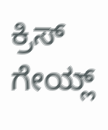ಕ್ರಿಸ್ ಗೇಯ್ಲ್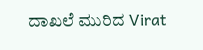ದಾಖಲೆ ಮುರಿದ Virat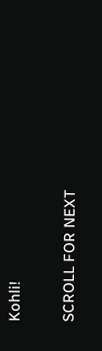Kohli!

SCROLL FOR NEXT